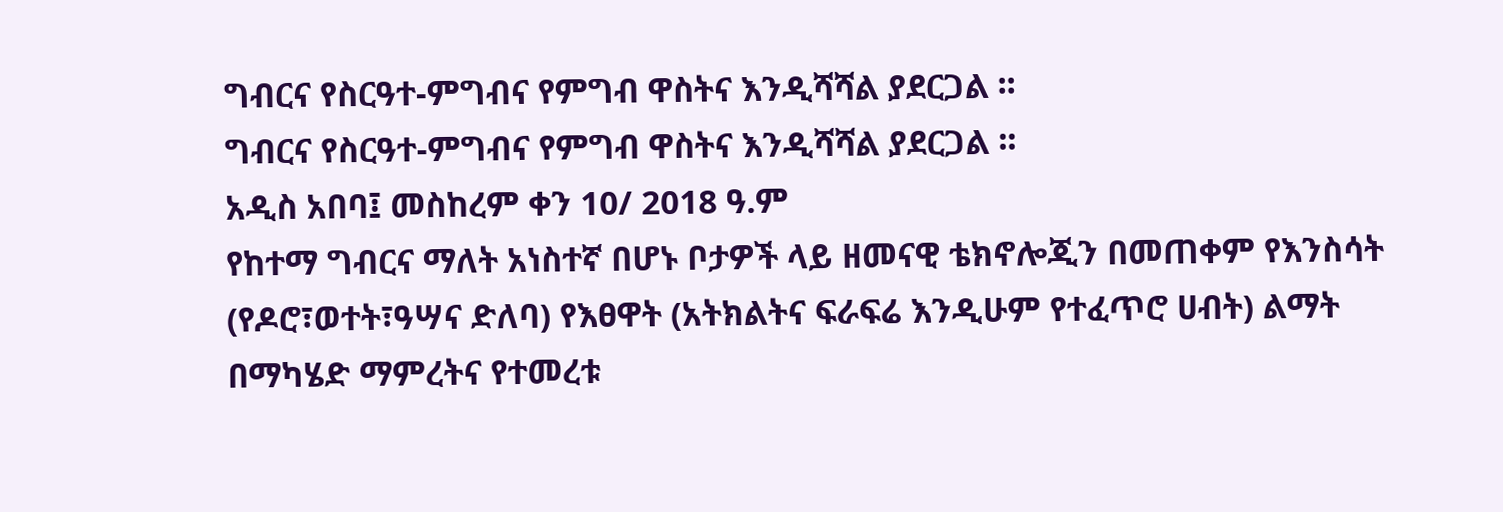ግብርና የስርዓተ-ምግብና የምግብ ዋስትና እንዲሻሻል ያደርጋል ፡፡
ግብርና የስርዓተ-ምግብና የምግብ ዋስትና እንዲሻሻል ያደርጋል ፡፡
አዲስ አበባ፤ መስከረም ቀን 10/ 2018 ዓ.ም
የከተማ ግብርና ማለት አነስተኛ በሆኑ ቦታዎች ላይ ዘመናዊ ቴክኖሎጂን በመጠቀም የእንስሳት (የዶሮ፣ወተት፣ዓሣና ድለባ) የእፀዋት (አትክልትና ፍራፍሬ እንዲሁም የተፈጥሮ ሀብት) ልማት በማካሄድ ማምረትና የተመረቱ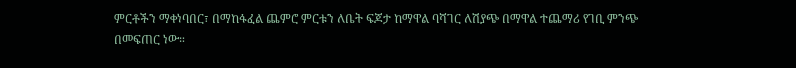ምርቶችን ማቀነባበር፣ በማከፋፈል ጨምሮ ምርቱን ለቤት ፍጆታ ከማዋል ባሻገር ለሽያጭ በማዋል ተጨማሪ የገቢ ምንጭ በመፍጠር ነው።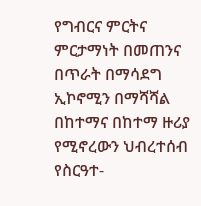የግብርና ምርትና ምርታማነት በመጠንና በጥራት በማሳደግ ኢኮኖሚን በማሻሻል በከተማና በከተማ ዙሪያ የሚኖረውን ህብረተሰብ የስርዓተ-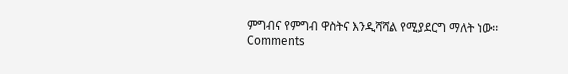ምግብና የምግብ ዋስትና እንዲሻሻል የሚያደርግ ማለት ነው፡፡
Comments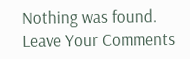Nothing was found.
Leave Your Comments